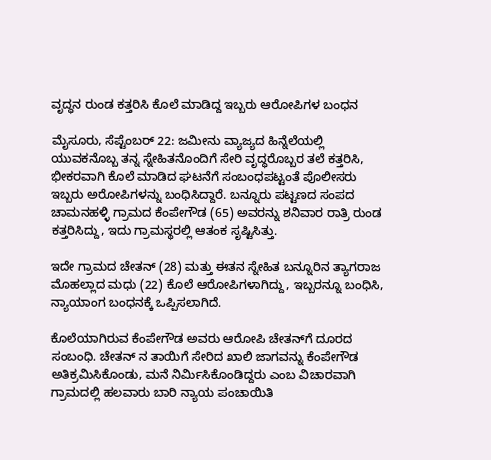ವೃದ್ಧನ ರುಂಡ ಕತ್ತರಿಸಿ ಕೊಲೆ ಮಾಡಿದ್ದ ಇಬ್ಬರು ಆರೋಪಿಗಳ ಬಂಧನ

ಮೈಸೂರು, ಸೆಪ್ಟೆಂಬರ್ 22: ಜಮೀನು ವ್ಯಾಜ್ಯದ ಹಿನ್ನೆಲೆಯಲ್ಲಿ ಯುವಕನೊಬ್ಬ ತನ್ನ ಸ್ನೇಹಿತನೊಂದಿಗೆ ಸೇರಿ ವೃದ್ಧರೊಬ್ಬರ ತಲೆ ಕತ್ತರಿಸಿ, ಭೀಕರವಾಗಿ ಕೊಲೆ ಮಾಡಿದ ಘಟನೆಗೆ ಸಂಬಂಧಪಟ್ಟಂತೆ ಪೊಲೀಸರು ಇಬ್ಬರು ಅರೋಪಿಗಳನ್ನು ಬಂಧಿಸಿದ್ದಾರೆ. ಬನ್ನೂರು ಪಟ್ಟಣದ ಸಂಪದ ಚಾಮನಹಳ್ಳಿ ಗ್ರಾಮದ ಕೆಂಪೇಗೌಡ (65) ಅವರನ್ನು ಶನಿವಾರ ರಾತ್ರಿ ರುಂಡ ಕತ್ತರಿಸಿದ್ದು, ಇದು ಗ್ರಾಮಸ್ಥರಲ್ಲಿ ಆತಂಕ ಸೃಷ್ಟಿಸಿತ್ತು.

ಇದೇ ಗ್ರಾಮದ ಚೇತನ್‌ (28) ಮತ್ತು ಈತನ ಸ್ನೇಹಿತ ಬನ್ನೂರಿನ ತ್ಯಾಗರಾಜ ಮೊಹಲ್ಲಾದ ಮಧು (22) ಕೊಲೆ ಆರೋಪಿಗಳಾಗಿದ್ದು, ಇಬ್ಬರನ್ನೂ ಬಂಧಿಸಿ, ನ್ಯಾಯಾಂಗ ಬಂಧನಕ್ಕೆ ಒಪ್ಪಿಸಲಾಗಿದೆ.

ಕೊಲೆಯಾಗಿರುವ ಕೆಂಪೇಗೌಡ ಅವರು ಆರೋಪಿ ಚೇತನ್‌ಗೆ ದೂರದ ಸಂಬಂಧಿ. ಚೇತನ್‌ ನ ತಾಯಿಗೆ ಸೇರಿದ ಖಾಲಿ ಜಾಗವನ್ನು ಕೆಂಪೇಗೌಡ ಅತಿಕ್ರಮಿಸಿಕೊಂಡು, ಮನೆ ನಿರ್ಮಿಸಿಕೊಂಡಿದ್ದರು ಎಂಬ ವಿಚಾರವಾಗಿ ಗ್ರಾಮದಲ್ಲಿ ಹಲವಾರು ಬಾರಿ ನ್ಯಾಯ ಪಂಚಾಯಿತಿ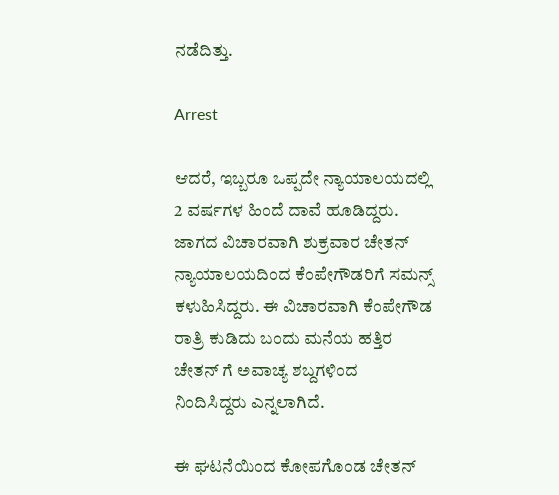ನಡೆದಿತ್ತು.

Arrest

ಆದರೆ, ಇಬ್ಬರೂ ಒಪ್ಪದೇ ನ್ಯಾಯಾಲಯದಲ್ಲಿ 2 ವರ್ಷಗಳ ಹಿಂದೆ ದಾವೆ ಹೂಡಿದ್ದರು. ಜಾಗದ ವಿಚಾರವಾಗಿ ಶುಕ್ರವಾರ ಚೇತನ್‌ ನ್ಯಾಯಾಲಯದಿಂದ ಕೆಂಪೇಗೌಡರಿಗೆ ಸಮನ್ಸ್ ಕಳುಹಿಸಿದ್ದರು. ಈ ವಿಚಾರವಾಗಿ ಕೆಂಪೇಗೌಡ ರಾತ್ರಿ ಕುಡಿದು ಬಂದು ಮನೆಯ ಹತ್ತಿರ ಚೇತನ್‌ ಗೆ ಅವಾಚ್ಯ ಶಬ್ದಗಳಿಂದ ನಿಂದಿಸಿದ್ದರು ಎನ್ನಲಾಗಿದೆ.

ಈ ಘಟನೆಯಿಂದ ಕೋಪಗೊಂಡ ಚೇತನ್‌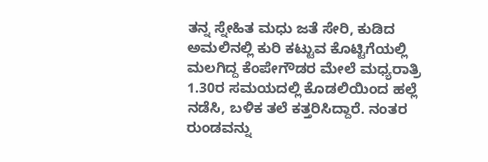ತನ್ನ ಸ್ನೇಹಿತ ಮಧು ಜತೆ ಸೇರಿ, ಕುಡಿದ ಅಮಲಿನಲ್ಲಿ ಕುರಿ ಕಟ್ಟುವ ಕೊಟ್ಟಿಗೆಯಲ್ಲಿ ಮಲಗಿದ್ದ ಕೆಂಪೇಗೌಡರ ಮೇಲೆ ಮಧ್ಯರಾತ್ರಿ 1.30ರ ಸಮಯದಲ್ಲಿ ಕೊಡಲಿಯಿಂದ ಹಲ್ಲೆ ನಡೆಸಿ, ಬಳಿಕ ತಲೆ ಕತ್ತರಿಸಿದ್ದಾರೆ. ನಂತರ ರುಂಡವನ್ನು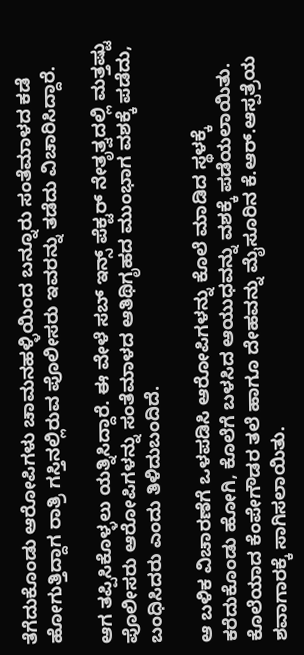ತೆಗೆದುಕೊಂಡು ಆರೋಪಿಗಳು ಚಾಮನಹಳ್ಳಿಯಿಂದ ಬನ್ನೂರು ಸಂತೆಮಾಳದ ಕಡೆ ಹೋಗುತ್ತಿದ್ದಾಗ ರಾತ್ರಿ ಗಸ್ತಿನಲ್ಲಿರುವ ಪೊಲೀಸರು ಇವರನ್ನು ತಡೆದು ವಿಚಾರಿಸಿದ್ದಾರೆ.

ಆಗ ತಪ್ಪಿಸಿಕೊಳ್ಳಲು ಯತ್ನಿಸಿದ್ದಾರೆ. ಈ ವೇಳೆ ಸಬ್‌ ಇನ್ಸ್ ಪೆಕ್ಟರ್ ನೇತೃತ್ವದಲ್ಲಿ ಮತ್ತಷ್ಟು ಪೊಲೀಸರು ಆರೋಪಿಗಳನ್ನು ಸಂತೆಮಾಳದ ಆತಿಥಿಗೃಹದ ಮುಂಭಾಗ ವಶಕ್ಕೆ ಪಡೆದು, ಬಂಧಿಸಿದರು ಎಂದು ತಿಳಿದುಬಂದಿದೆ.

ಆ ಬಳಿಕ ವಿಚಾರಣೆಗೆ ಒಳಪಡಿಸಿ ಆರೋಪಿಗಳನ್ನು ಕೊಲೆ ಮಾಡಿದ ಸ್ಥಳಕ್ಕೆ ಕರೆದುಕೊಂಡು ಹೋಗಿ, ಕೊಲೆಗೆ ಬಳಸಿದ ಆಯುಧವನ್ನು ವಶಕ್ಕೆ ಪಡೆಯಲಾಯಿತು. ಕೊಲೆಯಾದ ಕೆಂಪೇಗೌಡರ ತಲೆ ಹಾಗೂ ದೇಹವನ್ನು ಮೈಸೂರಿನ ಕೆ.ಆರ್‌.ಆಸ್ಪತ್ರೆಯ ಶವಾಗಾರಕ್ಕೆ ಸಾಗಿಸಲಾಯಿತು.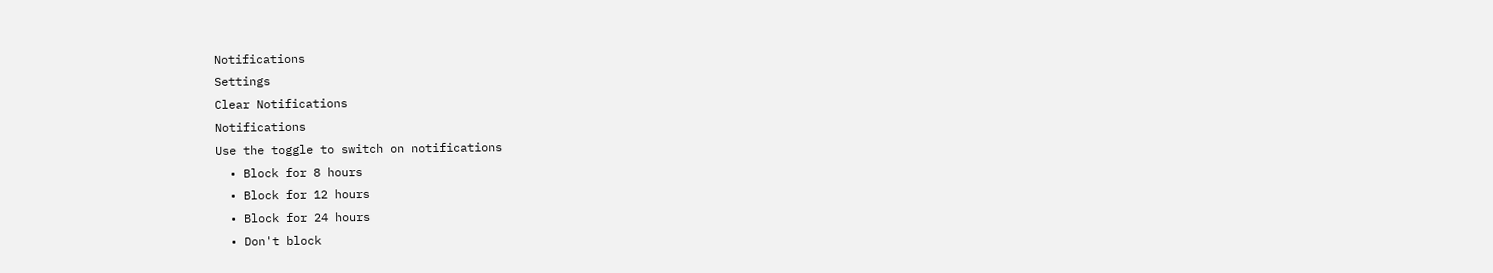Notifications
Settings
Clear Notifications
Notifications
Use the toggle to switch on notifications
  • Block for 8 hours
  • Block for 12 hours
  • Block for 24 hours
  • Don't block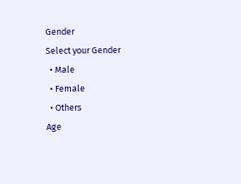Gender
Select your Gender
  • Male
  • Female
  • Others
Age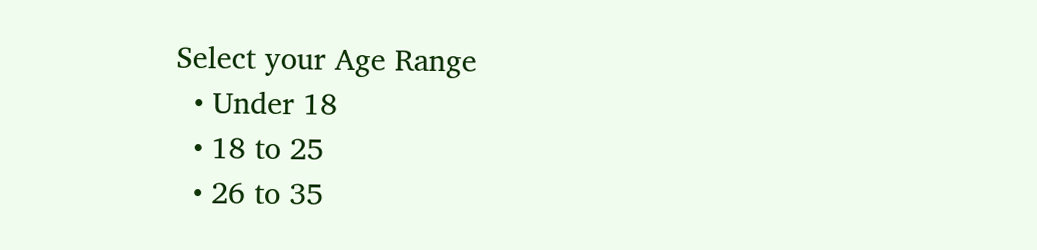Select your Age Range
  • Under 18
  • 18 to 25
  • 26 to 35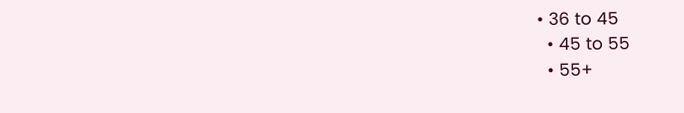• 36 to 45
  • 45 to 55
  • 55+